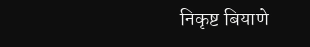निकृष्ट बियाणे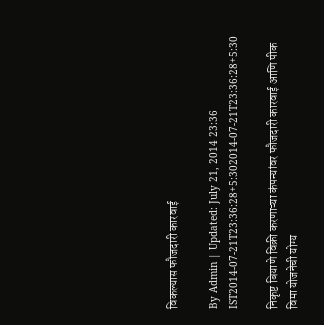विकल्यास फौजदारी कारवाई

By Admin | Updated: July 21, 2014 23:36 IST2014-07-21T23:36:28+5:302014-07-21T23:36:28+5:30

निकृष्ट बियाणे विक्री करणाऱ्या कंपन्यांवर फौजदारी कारवाई आणि पीक विमा योजनेची योग्य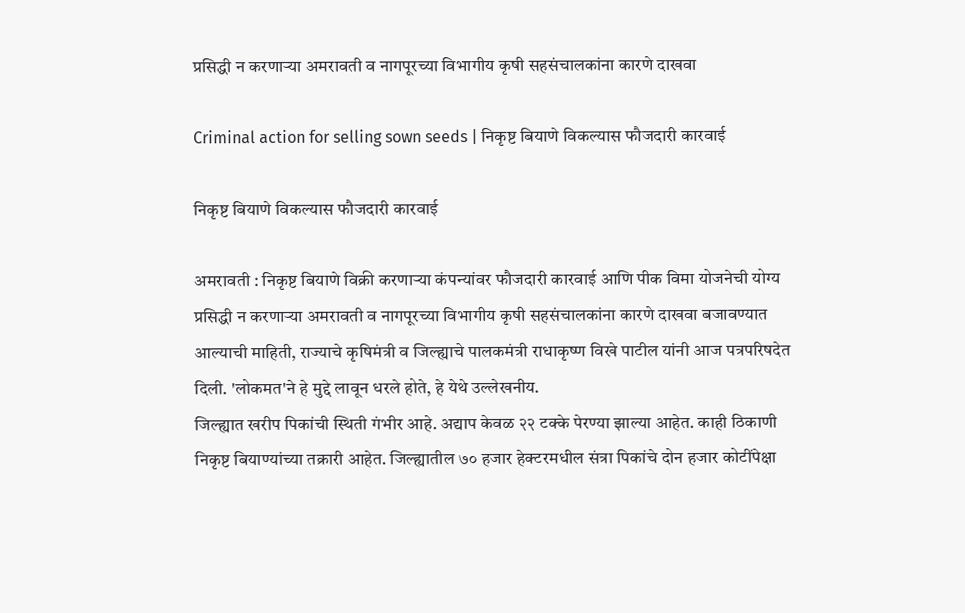प्रसिद्धी न करणाऱ्या अमरावती व नागपूरच्या विभागीय कृषी सहसंचालकांना कारणे दाखवा

Criminal action for selling sown seeds | निकृष्ट बियाणे विकल्यास फौजदारी कारवाई

निकृष्ट बियाणे विकल्यास फौजदारी कारवाई

अमरावती : निकृष्ट बियाणे विक्री करणाऱ्या कंपन्यांवर फौजदारी कारवाई आणि पीक विमा योजनेची योग्य प्रसिद्धी न करणाऱ्या अमरावती व नागपूरच्या विभागीय कृषी सहसंचालकांना कारणे दाखवा बजावण्यात आल्याची माहिती, राज्याचे कृषिमंत्री व जिल्ह्याचे पालकमंत्री राधाकृष्ण विखे पाटील यांनी आज पत्रपरिषदेत दिली. 'लोकमत'ने हे मुद्दे लावून धरले होते, हे येथे उल्लेखनीय.
जिल्ह्यात खरीप पिकांची स्थिती गंभीर आहे. अद्याप केवळ २२ टक्के पेरण्या झाल्या आहेत. काही ठिकाणी निकृष्ट बियाण्यांच्या तक्रारी आहेत. जिल्ह्यातील ७० हजार हेक्टरमधील संत्रा पिकांचे दोन हजार कोटींपेक्षा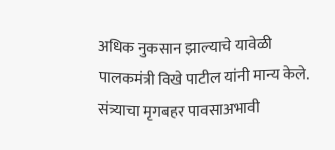अधिक नुकसान झाल्याचे यावेळी पालकमंत्री विखे पाटील यांनी मान्य केले. संत्र्याचा मृगबहर पावसाअभावी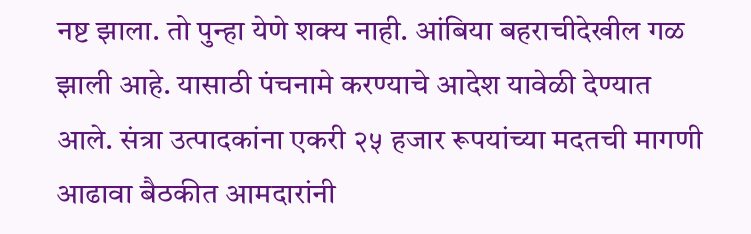नष्ट झाला. तो पुन्हा येणे शक्य नाही. आंबिया बहराचीदेखील गळ झाली आहे. यासाठी पंचनामे करण्याचे आदेश यावेळी देण्यात आले. संत्रा उत्पादकांना एकरी २५ हजार रूपयांच्या मदतची मागणी आढावा बैठकीत आमदारांनी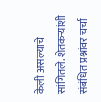केली असल्याचे सांगितले. शेतकऱ्यांशी संबंधित प्रश्नांवर चर्चा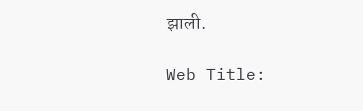झाली.

Web Title: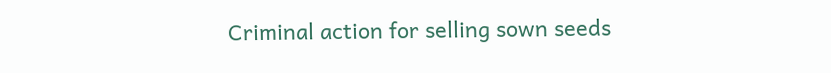Criminal action for selling sown seeds